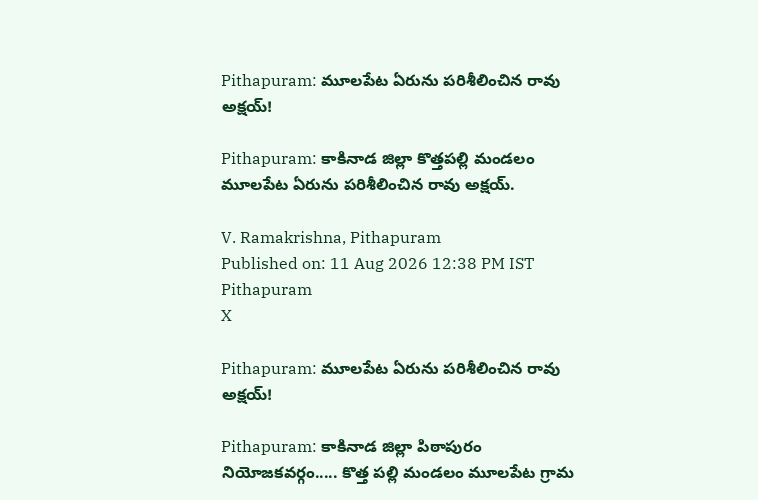Pithapuram: మూలపేట ఏరును పరిశీలించిన రావు అక్షయ్!

Pithapuram: కాకినాడ జిల్లా కొత్తపల్లి మండలం మూలపేట ఏరును పరిశీలించిన రావు అక్షయ్.

V. Ramakrishna, Pithapuram
Published on: 11 Aug 2026 12:38 PM IST
Pithapuram
X

Pithapuram: మూలపేట ఏరును పరిశీలించిన రావు అక్షయ్!

Pithapuram: కాకినాడ జిల్లా పిఠాపురం నియోజకవర్గం..... కొత్త పల్లి మండలం మూలపేట గ్రామ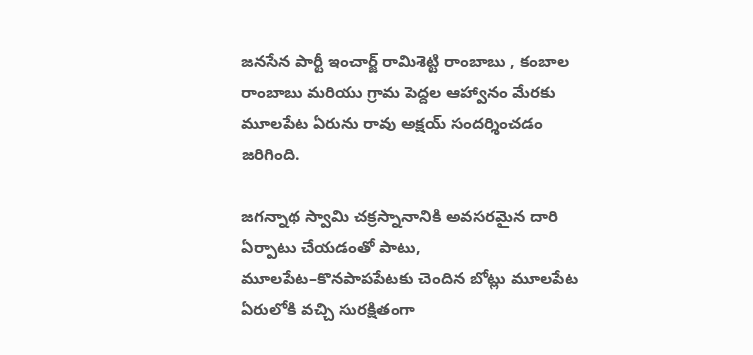జనసేన పార్టీ ఇంచార్జ్ రామిశెట్టి రాంబాబు , కంబాల రాంబాబు మరియు గ్రామ పెద్దల ఆహ్వానం మేరకు మూలపేట ఏరును రావు అక్షయ్ సందర్శించడం జరిగింది.

జగన్నాథ స్వామి చక్రస్నానానికి అవసరమైన దారి ఏర్పాటు చేయడంతో పాటు, మూలపేట–కొనపాపపేటకు చెందిన బోట్లు మూలపేట ఏరులోకి వచ్చి సురక్షితంగా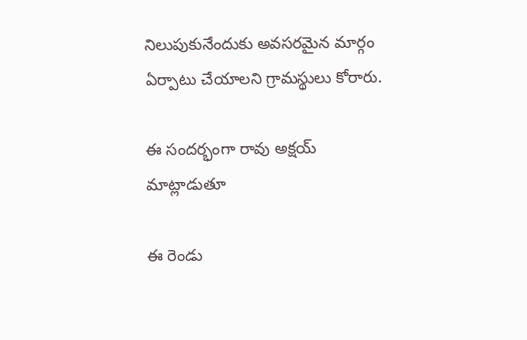నిలుపుకునేందుకు అవసరమైన మార్గం ఏర్పాటు చేయాలని గ్రామస్థులు కోరారు.

ఈ సందర్భంగా రావు అక్షయ్ మాట్లాడుతూ

ఈ రెండు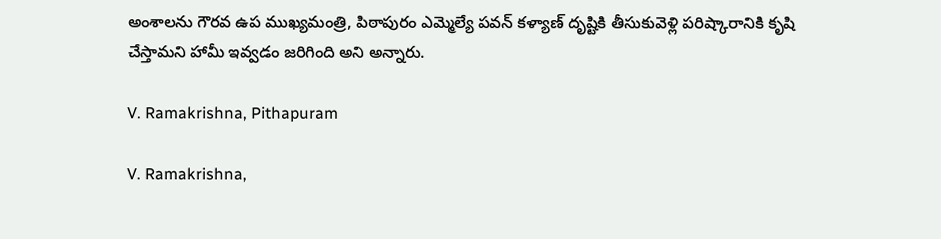అంశాలను గౌరవ ఉప ముఖ్యమంత్రి, పిఠాపురం ఎమ్మెల్యే పవన్ కళ్యాణ్ దృష్టికి తీసుకువెళ్లి పరిష్కారానికి కృషి చేస్తామని హామీ ఇవ్వడం జరిగింది అని అన్నారు.

V. Ramakrishna, Pithapuram

V. Ramakrishna,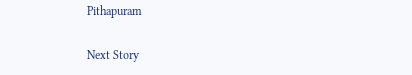Pithapuram

Next Story